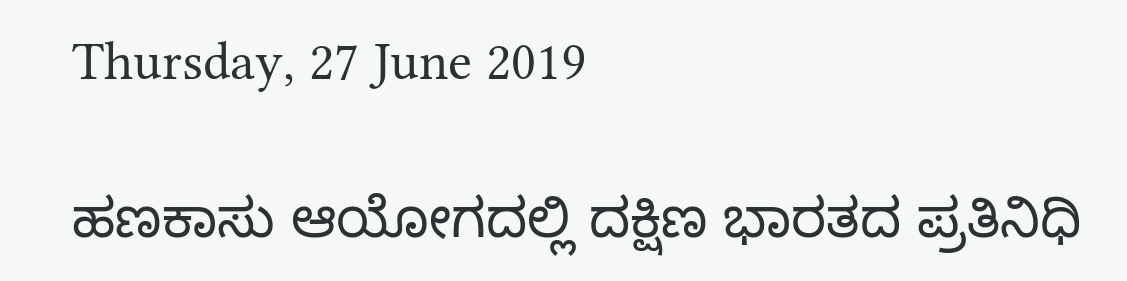Thursday, 27 June 2019

ಹಣಕಾಸು ಆಯೋಗದಲ್ಲಿ ದಕ್ಷಿಣ ಭಾರತದ ಪ್ರತಿನಿಧಿ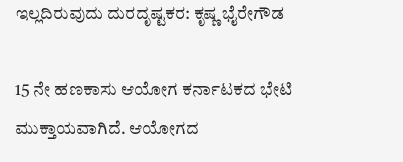ಇಲ್ಲದಿರುವುದು ದುರದೃಷ್ಟಕರ: ಕೃಷ್ಣ ಭೈರೇಗೌಡ

15 ನೇ ಹಣಕಾಸು ಆಯೋಗ ಕರ್ನಾಟಕದ ಭೇಟಿ ಮುಕ್ತಾಯವಾಗಿದೆ. ಆಯೋಗದ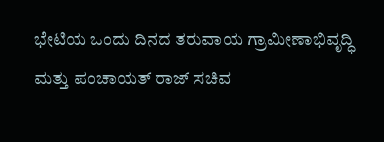ಭೇಟಿಯ ಒಂದು ದಿನದ ತರುವಾಯ ಗ್ರಾಮೀಣಾಭಿವೃದ್ಧಿ ಮತ್ತು ಪಂಚಾಯತ್ ರಾಜ್ ಸಚಿವ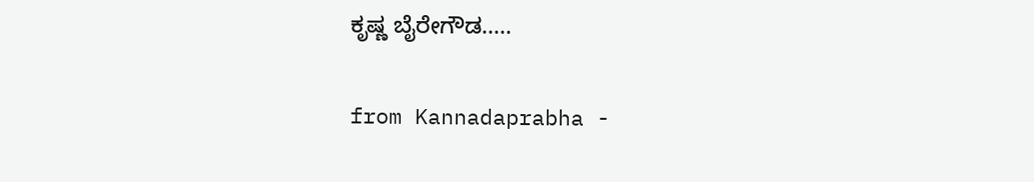ಕೃಷ್ಣ ಬೈರೇಗೌಡ.....

from Kannadaprabha -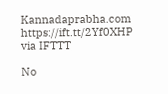Kannadaprabha.com https://ift.tt/2Yf0XHP
via IFTTT

No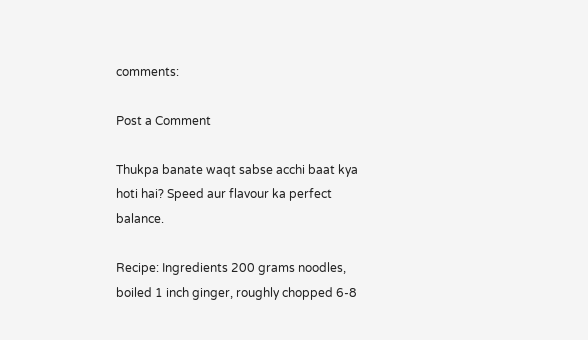comments:

Post a Comment

Thukpa banate waqt sabse acchi baat kya hoti hai? Speed aur flavour ka perfect balance.

Recipe: Ingredients 200 grams noodles, boiled 1 inch ginger, roughly chopped 6-8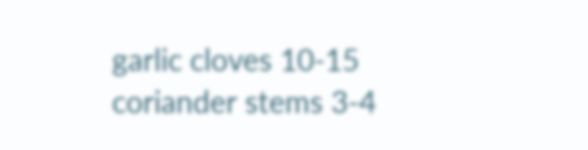garlic cloves 10-15 coriander stems 3-4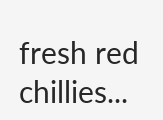fresh red chillies...